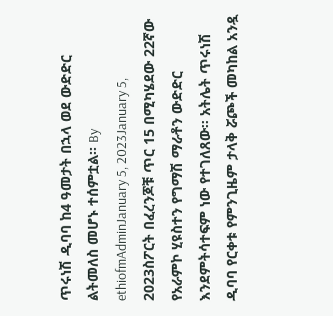ጥሩነሽ ዲባባ ከ4 ዓመታት በኋላ ወደ ውድድር ልትመለስ መሆኑ ተሰምቷል፡፡ By ethiofmAdminJanuary 5, 2023January 5, 2023ስፖርት በፈረንጆቹ ጥር 15 በሚካሄደው 22ኛው የአራምኮ ሂዩስተን የግማሽ ማራቶን ውድድር እንደምትሳተፍም ነው የተገለጸው፡፡ አትሌት ጥሩነሽ ዲባባ የርቀቱ የምንጊዜም ታላቅ ሯጮች መካከል አንዷ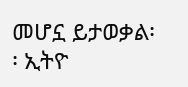መሆኗ ይታወቃል፡፡ ኢትዮ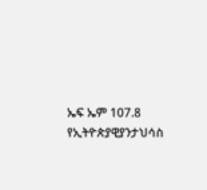ኤፍ ኤም 107.8 የኢትዮጵያዊያንታህሳስ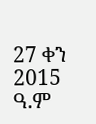27 ቀን 2015 ዓ.ም